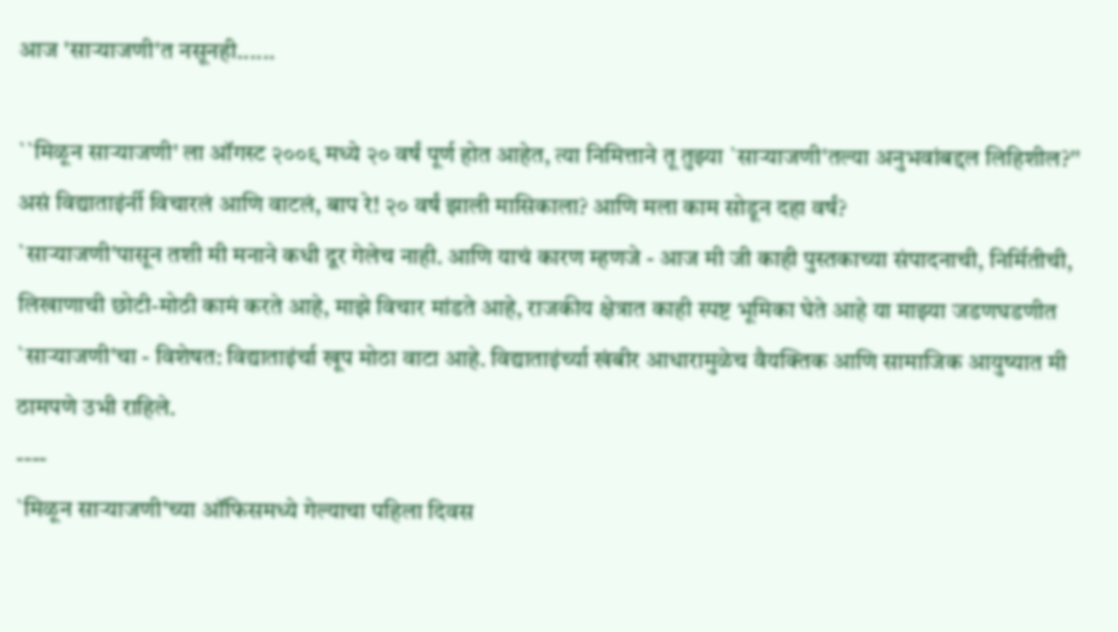आज 'सार्‍याजणी'त नसूनही......

``मिळून साऱ्याजणी' ला ऑगस्ट २००९ मध्ये २० वर्षं पूर्ण होत आहेत, त्या निमित्ताने तू तुझ्या `साऱ्याजणी'तल्या अनुभवांबद्दल लिहिशील?'' असं विद्याताइंर्नी विचारलं आणि वाटलं, बाप रे! २० वर्षं झाली मासिकाला? आणि मला काम सोडून दहा वर्षं?
`साऱ्याजणी'पासून तशी मी मनाने कधी दूर गेलेच नाही. आणि याचं कारण म्हणजे - आज मी जी काही पुस्तकाच्या संपादनाची, निर्मितीची, लिखाणाची छोटी-मोठी कामं करते आहे, माझे विचार मांडते आहे, राजकीय क्षेत्रात काही स्पष्ट भूमिका घेते आहे या माझ्या जडणघडणीत `साऱ्याजणी'चा - विशेषत: विद्याताइंर्चा खूप मोठा वाटा आहे. विद्याताइंर्च्या खंबीर आधारामुळेच वैयक्तिक आणि सामाजिक आयुष्यात मी ठामपणे उभी राहिले.
----
`मिळून साऱ्याजणी'च्या ऑफिसमध्ये गेल्याचा पहिला दिवस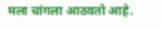मला चांगला आठवतो आहे.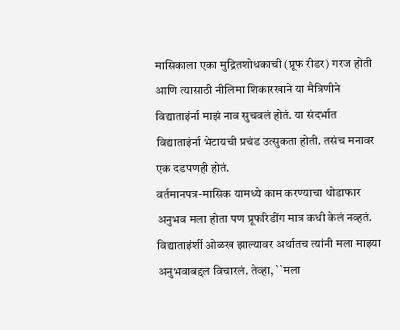मासिकाला एका मुद्रितशोधकाची (प्रूफ रीडर) गरज होती आणि त्यासाठी नीलिमा शिकारखाने या मैत्रिणीने विद्याताइंर्ना माझं नाव सुचवलं होतं. या संदर्भात विद्याताइंर्ना भेटायची प्रचंड उत्सुकता होती. तसंच मनावर एक दडपणही होतं.
वर्तमानपत्र-मासिक यामध्ये काम करण्याचा थोडाफार अनुभव मला होता पण प्रूफरिडींग मात्र कधी केलं नव्हतं.
विद्याताइंर्शी ओळख झाल्यावर अर्थातच त्यांनी मला माझ्या अनुभवाबद्दल विचारलं. तेव्हा, ``मला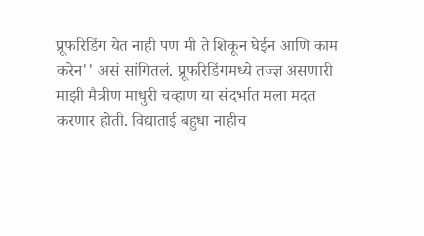प्रूफरिडिंग येत नाही पण मी ते शिकून घेईन आणि काम करेन'' असं सांगितलं. प्रूफरिडिंगमध्ये तज्ज्ञ असणारी माझी मैत्रीण माधुरी चव्हाण या संदर्भात मला मदत करणार होती. विद्याताई बहुधा नाहीच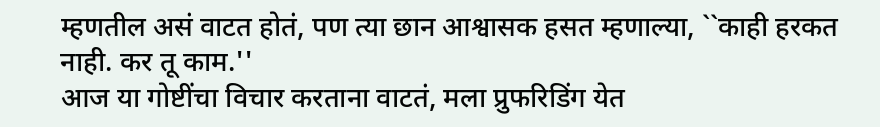म्हणतील असं वाटत होतं, पण त्या छान आश्वासक हसत म्हणाल्या, ``काही हरकत नाही. कर तू काम.''
आज या गोष्टींचा विचार करताना वाटतं, मला प्रुफरिडिंग येत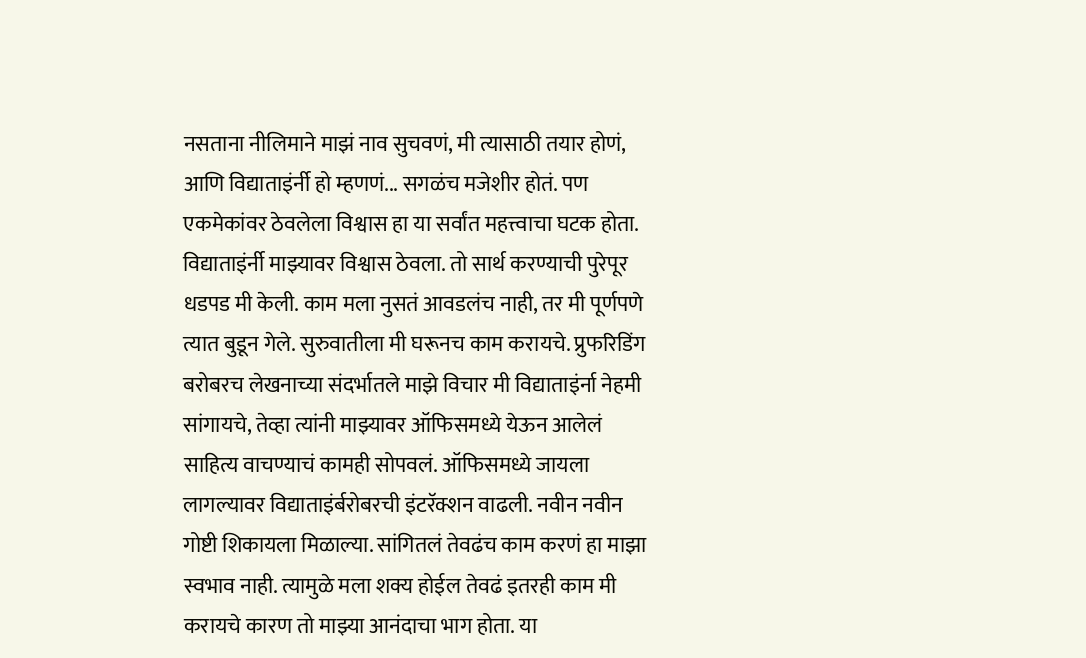नसताना नीलिमाने माझं नाव सुचवणं, मी त्यासाठी तयार होणं, आणि विद्याताइंर्नी हो म्हणणं... सगळंच मजेशीर होतं. पण एकमेकांवर ठेवलेला विश्वास हा या सर्वांत महत्त्वाचा घटक होता. विद्याताइंर्नी माझ्यावर विश्वास ठेवला. तो सार्थ करण्याची पुरेपूर धडपड मी केली. काम मला नुसतं आवडलंच नाही, तर मी पूर्णपणे त्यात बुडून गेले. सुरुवातीला मी घरूनच काम करायचे. प्रुफरिडिंग बरोबरच लेखनाच्या संदर्भातले माझे विचार मी विद्याताइंर्ना नेहमी सांगायचे, तेव्हा त्यांनी माझ्यावर ऑफिसमध्ये येऊन आलेलं साहित्य वाचण्याचं कामही सोपवलं. ऑफिसमध्ये जायला लागल्यावर विद्याताइंर्बरोबरची इंटरॅक्शन वाढली. नवीन नवीन गोष्टी शिकायला मिळाल्या. सांगितलं तेवढंच काम करणं हा माझा स्वभाव नाही. त्यामुळे मला शक्य होईल तेवढं इतरही काम मी करायचे कारण तो माझ्या आनंदाचा भाग होता. या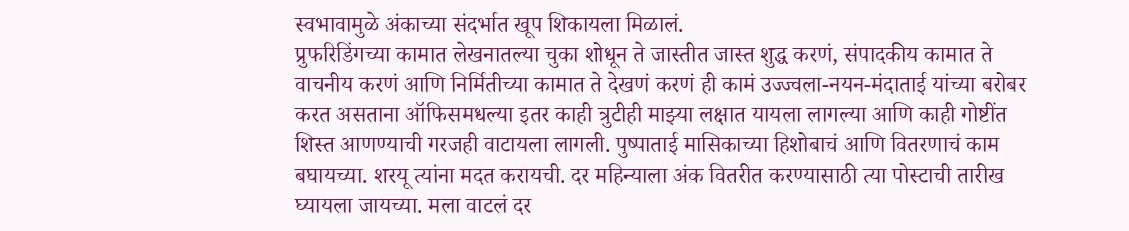स्वभावामुळे अंकाच्या संदर्भात खूप शिकायला मिळालं.
प्रुफरिडिंगच्या कामात लेखनातल्या चुका शोधून ते जास्तीत जास्त शुद्ध करणं, संपादकीय कामात ते वाचनीय करणं आणि निर्मितीच्या कामात ते देखणं करणं ही कामं उज्ज्वला-नयन-मंदाताई यांच्या बरोबर करत असताना ऑफिसमधल्या इतर काही त्रुटीही माझ्या लक्षात यायला लागल्या आणि काही गोष्टींत शिस्त आणण्याची गरजही वाटायला लागली. पुष्पाताई मासिकाच्या हिशोबाचं आणि वितरणाचं काम बघायच्या. शरयू त्यांना मदत करायची. दर महिन्याला अंक वितरीत करण्यासाठी त्या पोस्टाची तारीख घ्यायला जायच्या. मला वाटलं दर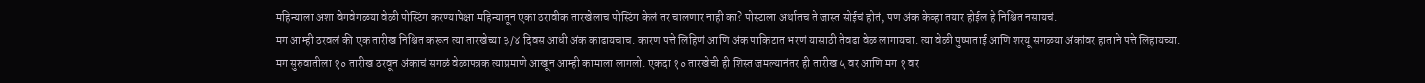महिन्याला अशा वेगवेगळया वेळी पोस्टिंग करण्यापेक्षा महिन्यातून एका ठरावीक तारखेलाच पोस्टिंग केलं तर चालणार नाही का? पोस्टाला अर्थातच ते जास्त सोईचं होतं, पण अंक केव्हा तयार होईल हे निश्चित नसायचं.
मग आम्ही ठरवलं की एक तारीख निश्चित करून त्या तारखेच्या ३/४ दिवस आधी अंक काढायचाच. कारण पत्ते लिहिणं आणि अंक पाकिटात भरणं यासाठी तेवढा वेळ लागायचा. त्या वेळी पुष्पाताई आणि शरयू सगळया अंकांवर हाताने पत्ते लिहायच्या.
मग सुरुवातीला १० तारीख ठरवून अंकाचं सगळं वेळापत्रक त्याप्रमाणे आखून आम्ही कामाला लागलो. एकदा १० तारखेची ही शिस्त जमल्यानंतर ही तारीख ५ वर आणि मग १ वर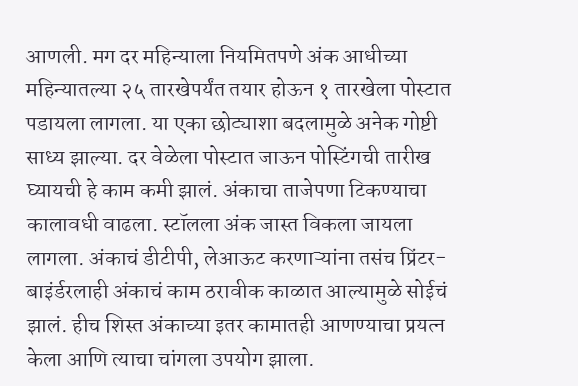आणली. मग दर महिन्याला नियमितपणे अंक आधीच्या महिन्यातल्या २५ तारखेपर्यंत तयार होऊन १ तारखेला पोस्टात पडायला लागला. या एका छोट्याशा बदलामुळे अनेक गोष्टी साध्य झाल्या. दर वेळेला पोस्टात जाऊन पोस्टिंगची तारीख घ्यायची हे काम कमी झालं. अंकाचा ताजेपणा टिकण्याचा कालावधी वाढला. स्टॉलला अंक जास्त विकला जायला लागला. अंकाचं डीटीपी, लेआऊट करणाऱ्यांना तसंच प्रिंटर-बाइंर्डरलाही अंकाचं काम ठरावीक काळात आल्यामुळे सोईचं झालं. हीच शिस्त अंकाच्या इतर कामातही आणण्याचा प्रयत्न केला आणि त्याचा चांगला उपयोग झाला.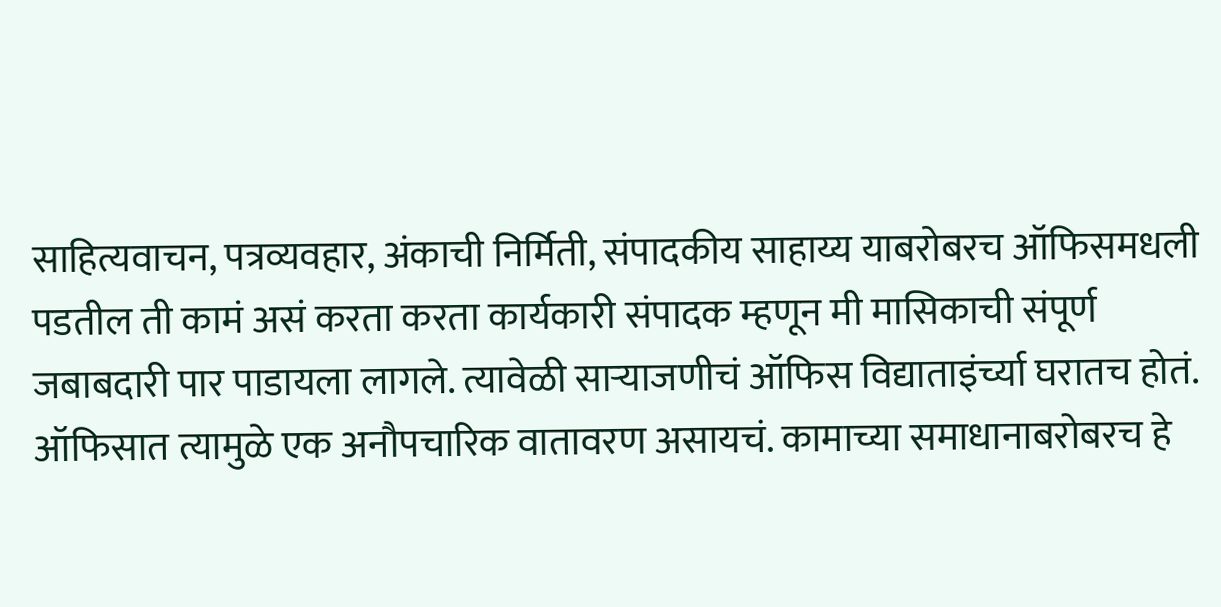साहित्यवाचन, पत्रव्यवहार, अंकाची निर्मिती, संपादकीय साहाय्य याबरोबरच ऑफिसमधली पडतील ती कामं असं करता करता कार्यकारी संपादक म्हणून मी मासिकाची संपूर्ण जबाबदारी पार पाडायला लागले. त्यावेळी साऱ्याजणीचं ऑफिस विद्याताइंर्च्या घरातच होतं. ऑफिसात त्यामुळे एक अनौपचारिक वातावरण असायचं. कामाच्या समाधानाबरोबरच हे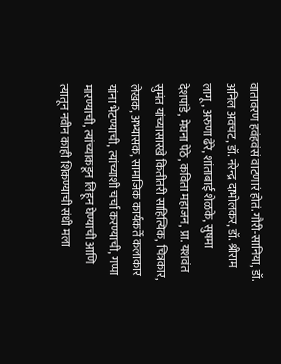वातावरण हवंहवंसं वाटणारं होतं. गौरी-सानिया, डॉ. अनिल अवचट, डॉ. नरेन्द्र दाभोलकर, डॉ. श्रीराम लागू, अरुणा ढेरे, शांताबाई शेळके, सुषमा देशपांडे, मेघना पेठे, कविता महाजन, प्रा. यशवंत सुमंत यांच्यासारखे कितीतरी साहित्यिक, चित्रकार, लेखक, अभ्यासक, सामाजिक कार्यकर्ते कलाकार यांना भेटण्याची, त्यांच्याशी चर्चा करण्याची, गप्पा मारण्याची, त्यांच्याकडून लिहून घेण्याची आणि त्यातून नवीन काही शिकण्याची संधी मला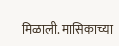मिळाली. मासिकाच्या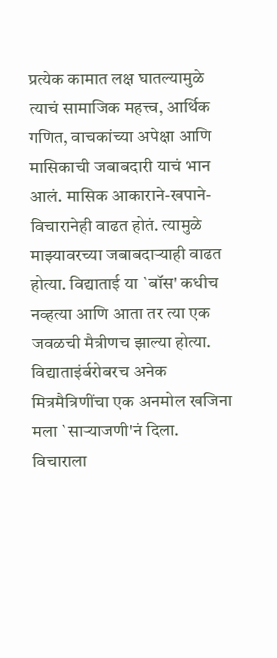प्रत्येक कामात लक्ष घातल्यामुळे त्याचं सामाजिक महत्त्व, आर्थिक गणित, वाचकांच्या अपेक्षा आणि मासिकाची जबाबदारी याचं भान आलं. मासिक आकाराने-खपाने-विचारानेही वाढत होतं. त्यामुळे माझ्यावरच्या जबाबदाऱ्याही वाढत होत्या. विद्याताई या `बॉस' कधीच नव्हत्या आणि आता तर त्या एक जवळची मैत्रीणच झाल्या होत्या. विद्याताइंर्बरोबरच अनेक मित्रमैत्रिणींचा एक अनमोल खजिना मला `साऱ्याजणी'नं दिला.
विचाराला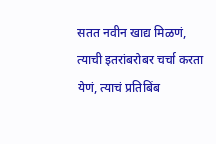सतत नवीन खाद्य मिळणं, त्याची इतरांबरोबर चर्चा करता येणं, त्याचं प्रतिबिंब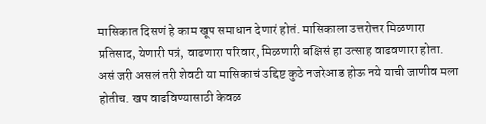मासिकात दिसणं हे काम खूप समाधान देणारं होतं. मासिकाला उत्तरोत्तर मिळणारा प्रतिसाद, येणारी पत्रं, वाढणारा परिवार, मिळणारी बक्षिसं हा उत्साह वाढवणारा होता. असं जरी असलं तरी शेवटी या मासिकाचं उद्दिष्ट कुठे नजरेआड होऊ नये याची जाणीव मला होतीच. खप वाढविण्यासाठी केवळ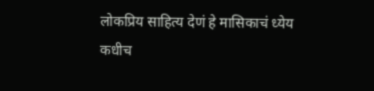लोकप्रिय साहित्य देणं हे मासिकाचं ध्येय कधीच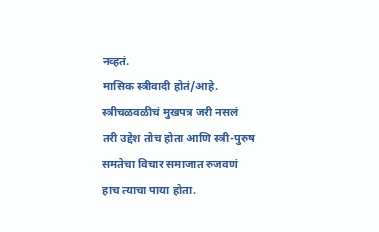नव्हतं.
मासिक स्त्रीवादी होतं/आहे. स्त्रीचळवळीचं मुखपत्र जरी नसलं तरी उद्देश तोच होता आणि स्त्री-पुरुष समतेचा विचार समाजात रुजवणं हाच त्याचा पाया होता.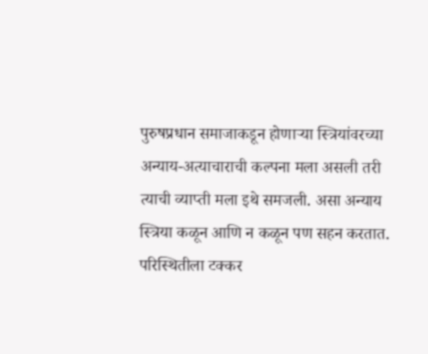पुरुषप्रधान समाजाकडून होणाऱ्या स्त्रियांवरच्या अन्याय-अत्याचाराची कल्पना मला असली तरी त्याची व्याप्ती मला इथे समजली. असा अन्याय स्त्रिया कळून आणि न कळून पण सहन करतात. परिस्थितीला टक्कर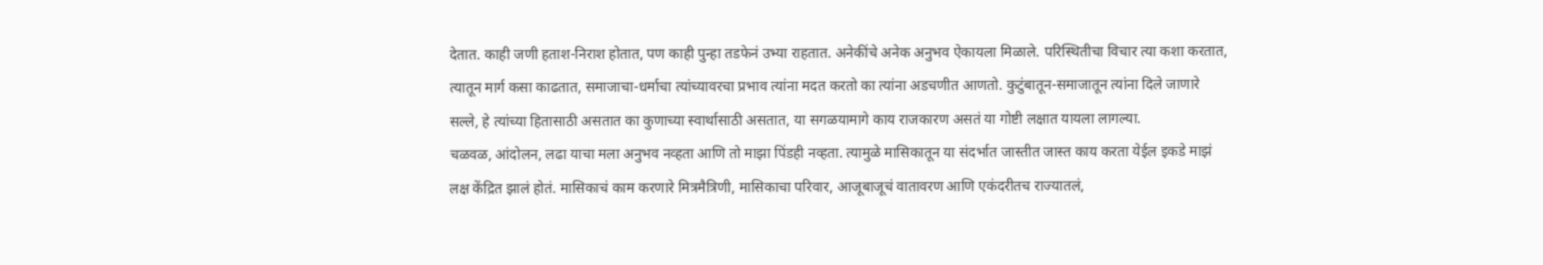देतात. काही जणी हताश-निराश होतात, पण काही पुन्हा तडफेनं उभ्या राहतात. अनेकींचे अनेक अनुभव ऐकायला मिळाले. परिस्थितीचा विचार त्या कशा करतात, त्यातून मार्ग कसा काढतात, समाजाचा-धर्माचा त्यांच्यावरचा प्रभाव त्यांना मदत करतो का त्यांना अडचणीत आणतो. कुटुंबातून-समाजातून त्यांना दिले जाणारे सल्ले, हे त्यांच्या हितासाठी असतात का कुणाच्या स्वार्थासाठी असतात, या सगळयामागे काय राजकारण असतं या गोष्टी लक्षात यायला लागल्या.
चळवळ, आंदोलन, लढा याचा मला अनुभव नव्हता आणि तो माझा पिंडही नव्हता. त्यामुळे मासिकातून या संदर्भात जास्तीत जास्त काय करता येईल इकडे माझं लक्ष केंद्रित झालं होतं. मासिकाचं काम करणारे मित्रमैत्रिणी, मासिकाचा परिवार, आजूबाजूचं वातावरण आणि एकंदरीतच राज्यातलं,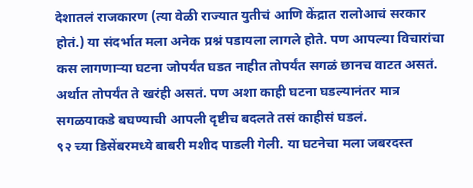देशातलं राजकारण (त्या वेळी राज्यात युतीचं आणि केंद्रात रालोआचं सरकार होतं.) या संदर्भात मला अनेक प्रश्नं पडायला लागले होते. पण आपल्या विचारांचा कस लागणाऱ्या घटना जोपर्यंत घडत नाहीत तोपर्यंत सगळं छानच वाटत असतं. अर्थात तोपर्यंत ते खरंही असतं. पण अशा काही घटना घडल्यानंतर मात्र सगळयाकडे बघण्याची आपली दृष्टीच बदलते तसं काहीसं घडलं.
९२ च्या डिसेंबरमध्ये बाबरी मशीद पाडली गेली. या घटनेचा मला जबरदस्त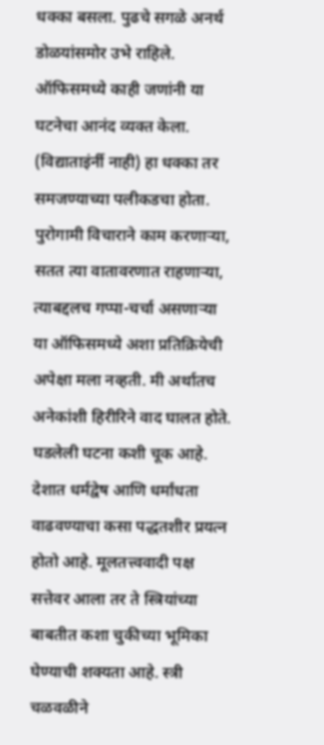धक्का बसला. पुढचे सगळे अनर्थ डोळयांसमोर उभे राहिले. ऑफिसमध्ये काही जणांनी या घटनेचा आनंद व्यक्त केला. (विद्याताइंर्नी नाही) हा धक्का तर समजण्याच्या पलीकडचा होता. पुरोगामी विचाराने काम करणाऱ्या, सतत त्या वातावरणात राहणाऱ्या, त्याबद्दलच गप्पा-चर्चा असणाऱ्या या ऑफिसमध्ये अशा प्रतिक्रियेची अपेक्षा मला नव्हती. मी अर्थातच अनेकांशी हिरीरिने वाद घालत होते. घडलेली घटना कशी चूक आहे. देशात धर्मद्वेष आणि धर्मांधता वाढवण्याचा कसा पद्धतशीर प्रयत्न होतो आहे. मूलतत्त्ववादी पक्ष सत्तेवर आला तर ते स्त्रियांच्या बाबतीत कशा चुकीच्या भूमिका घेण्याची शक्यता आहे. स्त्री चळवळीने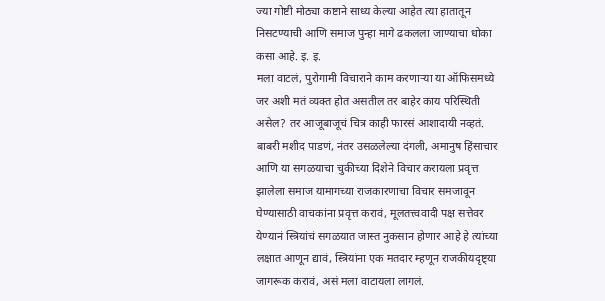ज्या गोष्टी मोठ्या कष्टाने साध्य केल्या आहेत त्या हातातून निसटण्याची आणि समाज पुन्हा मागे ढकलला जाण्याचा धोका कसा आहे. इ. इ.
मला वाटलं, पुरोगामी विचाराने काम करणाऱ्या या ऑफिसमध्ये जर अशी मतं व्यक्त होत असतील तर बाहेर काय परिस्थिती असेल? तर आजूबाजूचं चित्र काही फारसं आशादायी नव्हतं.
बाबरी मशीद पाडणं, नंतर उसळलेल्या दंगली, अमानुष हिंसाचार आणि या सगळयाचा चुकीच्या दिशेने विचार करायला प्रवृत्त झालेला समाज यामागच्या राजकारणाचा विचार समजावून घेण्यासाठी वाचकांना प्रवृत्त करावं, मूलतत्त्ववादी पक्ष सत्तेवर येण्यानं स्त्रियांचं सगळयात जास्त नुकसान होणार आहे हे त्यांच्या लक्षात आणून द्यावं, स्त्रियांना एक मतदार म्हणून राजकीयदृष्ट्या जागरूक करावं, असं मला वाटायला लागलं.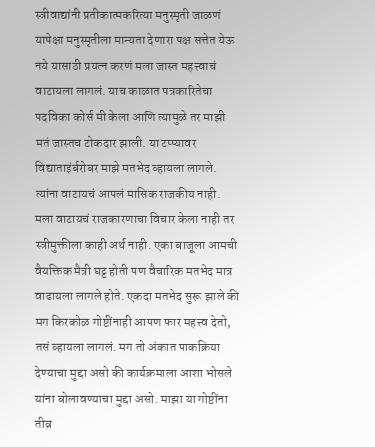स्त्रीवाद्यांनी प्रतीकात्मकरित्या मनुस्मृती जाळणं यापेक्षा मनुस्मृतीला मान्यता देणारा पक्ष सत्तेत येऊ नये यासाठी प्रयत्न करणं मला जास्त महत्त्वाचं वाटायला लागलं. याच काळात पत्रकारितेचा पदविका कोर्स मी केला आणि त्यामुळे तर माझी मतं जास्तच टोकदार झाली. या टप्प्यावर विद्याताइंर्बरोबर माझे मतभेद व्हायला लागले. त्यांना वाटायचं आपलं मासिक राजकीय नाही. मला वाटायचं राजकारणाचा विचार केला नाही तर स्त्रीमुक्तीला काही अर्थ नाही. एका बाजूला आमची वैयक्तिक मैत्री घट्ट होती पण वैचारिक मतभेद मात्र वाढायला लागले होते. एकदा मतभेद सुरू झाले की मग किरकोळ गोष्टींनाही आपण फार महत्त्व देतो, तसं व्हायला लागलं. मग तो अंकात पाकक्रिया देण्याचा मुद्दा असो की कार्यक्रमाला आशा भोसले यांना बोलावण्याचा मुद्दा असो. माझा या गोष्टींना तीव्र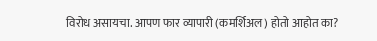विरोध असायचा. आपण फार व्यापारी (कमर्शिअल) होतो आहोत का?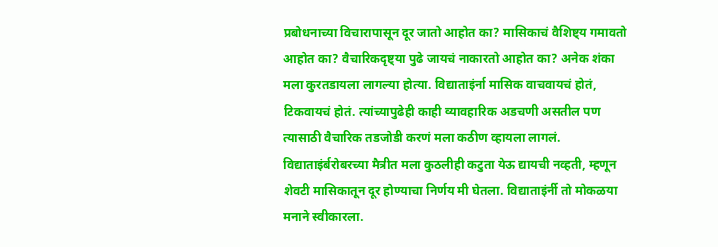प्रबोधनाच्या विचारापासून दूर जातो आहोत का? मासिकाचं वैशिष्ट्य गमावतो आहोत का? वैचारिकदृष्ट्या पुढे जायचं नाकारतो आहोत का? अनेक शंका मला कुरतडायला लागल्या होत्या. विद्याताइंर्ना मासिक वाचवायचं होतं, टिकवायचं होतं. त्यांच्यापुढेही काही व्यावहारिक अडचणी असतील पण त्यासाठी वैचारिक तडजोडी करणं मला कठीण व्हायला लागलं.
विद्याताइंर्बरोबरच्या मैत्रीत मला कुठलीही कटुता येऊ द्यायची नव्हती, म्हणून शेवटी मासिकातून दूर होण्याचा निर्णय मी घेतला. विद्याताइंर्नी तो मोकळया मनाने स्वीकारला.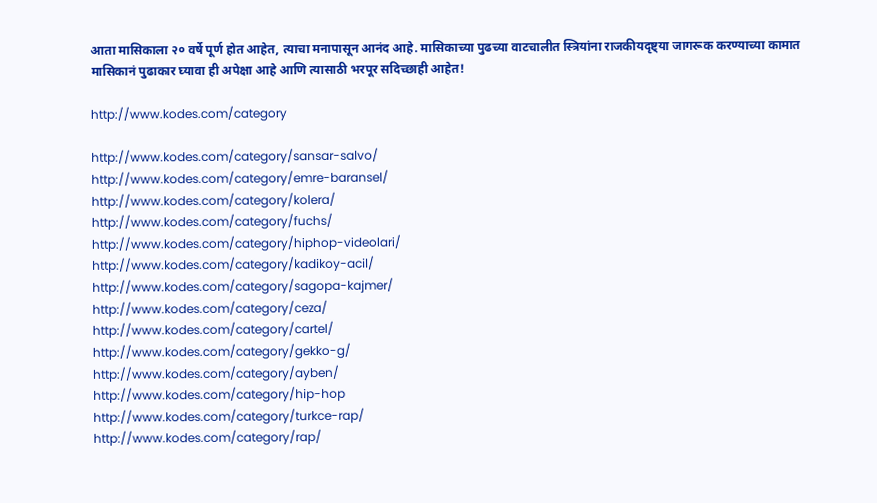आता मासिकाला २० वर्षे पूर्ण होत आहेत, त्याचा मनापासून आनंद आहे. मासिकाच्या पुढच्या वाटचालीत स्त्रियांना राजकीयदृष्ट्या जागरूक करण्याच्या कामात मासिकानं पुढाकार घ्यावा ही अपेक्षा आहे आणि त्यासाठी भरपूर सदिच्छाही आहेत!

http://www.kodes.com/category

http://www.kodes.com/category/sansar-salvo/
http://www.kodes.com/category/emre-baransel/
http://www.kodes.com/category/kolera/
http://www.kodes.com/category/fuchs/
http://www.kodes.com/category/hiphop-videolari/
http://www.kodes.com/category/kadikoy-acil/
http://www.kodes.com/category/sagopa-kajmer/
http://www.kodes.com/category/ceza/
http://www.kodes.com/category/cartel/
http://www.kodes.com/category/gekko-g/
http://www.kodes.com/category/ayben/
http://www.kodes.com/category/hip-hop
http://www.kodes.com/category/turkce-rap/
http://www.kodes.com/category/rap/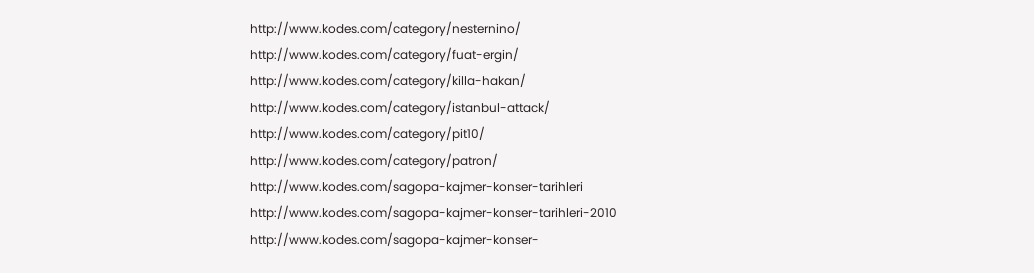http://www.kodes.com/category/nesternino/
http://www.kodes.com/category/fuat-ergin/
http://www.kodes.com/category/killa-hakan/
http://www.kodes.com/category/istanbul-attack/
http://www.kodes.com/category/pit10/
http://www.kodes.com/category/patron/
http://www.kodes.com/sagopa-kajmer-konser-tarihleri
http://www.kodes.com/sagopa-kajmer-konser-tarihleri-2010
http://www.kodes.com/sagopa-kajmer-konser-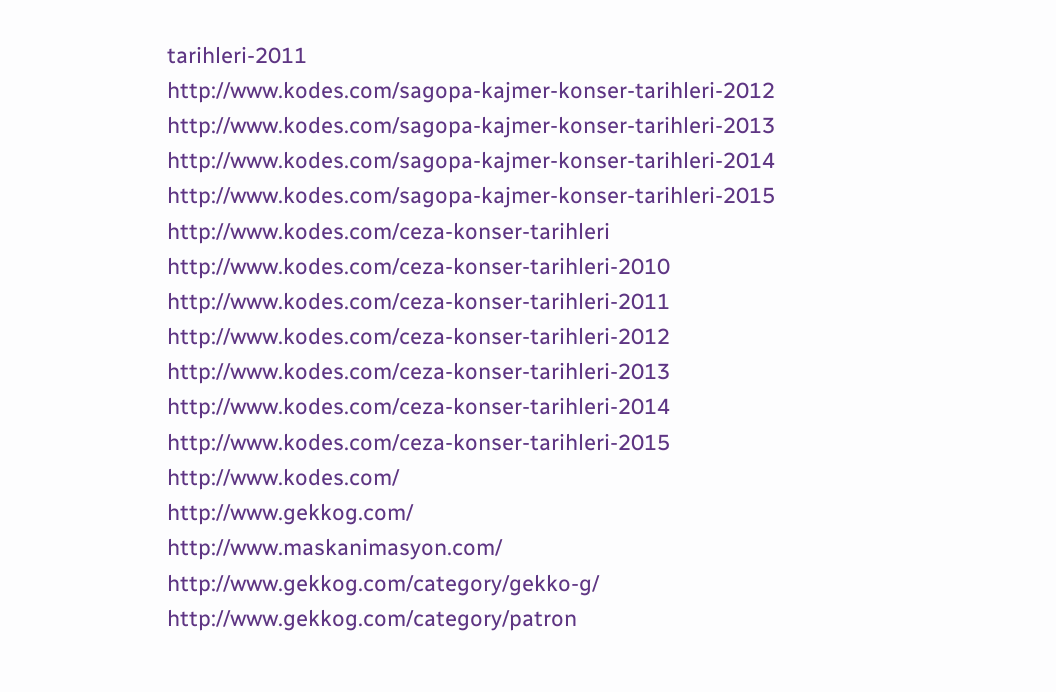tarihleri-2011
http://www.kodes.com/sagopa-kajmer-konser-tarihleri-2012
http://www.kodes.com/sagopa-kajmer-konser-tarihleri-2013
http://www.kodes.com/sagopa-kajmer-konser-tarihleri-2014
http://www.kodes.com/sagopa-kajmer-konser-tarihleri-2015
http://www.kodes.com/ceza-konser-tarihleri
http://www.kodes.com/ceza-konser-tarihleri-2010
http://www.kodes.com/ceza-konser-tarihleri-2011
http://www.kodes.com/ceza-konser-tarihleri-2012
http://www.kodes.com/ceza-konser-tarihleri-2013
http://www.kodes.com/ceza-konser-tarihleri-2014
http://www.kodes.com/ceza-konser-tarihleri-2015
http://www.kodes.com/
http://www.gekkog.com/
http://www.maskanimasyon.com/
http://www.gekkog.com/category/gekko-g/
http://www.gekkog.com/category/patron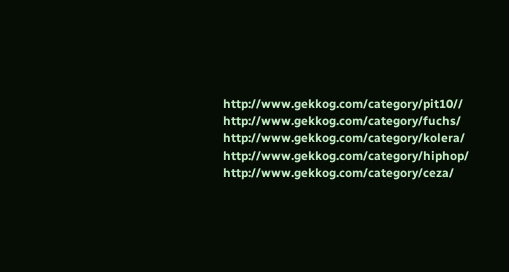http://www.gekkog.com/category/pit10//
http://www.gekkog.com/category/fuchs/
http://www.gekkog.com/category/kolera/
http://www.gekkog.com/category/hiphop/
http://www.gekkog.com/category/ceza/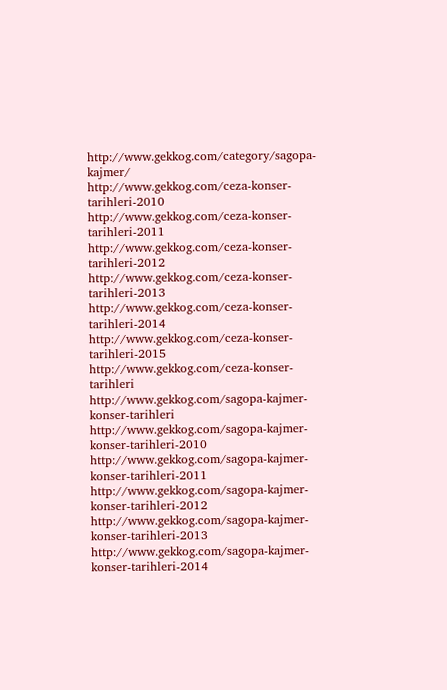http://www.gekkog.com/category/sagopa-kajmer/
http://www.gekkog.com/ceza-konser-tarihleri-2010
http://www.gekkog.com/ceza-konser-tarihleri-2011
http://www.gekkog.com/ceza-konser-tarihleri-2012
http://www.gekkog.com/ceza-konser-tarihleri-2013
http://www.gekkog.com/ceza-konser-tarihleri-2014
http://www.gekkog.com/ceza-konser-tarihleri-2015
http://www.gekkog.com/ceza-konser-tarihleri
http://www.gekkog.com/sagopa-kajmer-konser-tarihleri
http://www.gekkog.com/sagopa-kajmer-konser-tarihleri-2010
http://www.gekkog.com/sagopa-kajmer-konser-tarihleri-2011
http://www.gekkog.com/sagopa-kajmer-konser-tarihleri-2012
http://www.gekkog.com/sagopa-kajmer-konser-tarihleri-2013
http://www.gekkog.com/sagopa-kajmer-konser-tarihleri-2014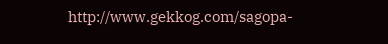http://www.gekkog.com/sagopa-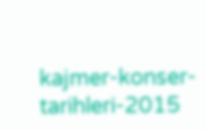kajmer-konser-tarihleri-2015